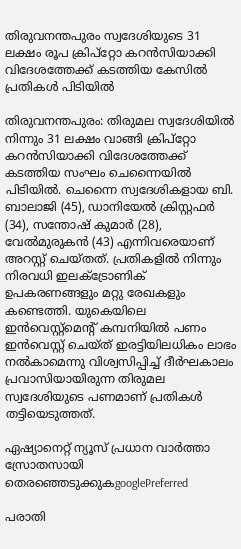തിരുവനന്തപുരം സ്വദേശിയുടെ 31 ലക്ഷം രൂപ ക്രിപ്റ്റോ കറൻസിയാക്കി വിദേശത്തേക്ക് കടത്തിയ കേസിൽ പ്രതികൾ പിടിയിൽ

തിരുവനന്തപുരം: തിരുമല സ്വദേശിയിൽ നിന്നും 31 ലക്ഷം വാങ്ങി ക്രിപ്റ്റോ കറൻസിയാക്കി വിദേശത്തേക്ക് കടത്തിയ സംഘം ചെന്നൈയിൽ പിടിയിൽ. ചെന്നൈ സ്വദേശികളായ ബി. ബാലാജി (45), ഡാനിയേൽ ക്രിസ്റ്റഫർ (34), സന്തോഷ് കുമാർ (28), വേൽമുരുകൻ (43) എന്നിവരെയാണ് അറസ്റ്റ് ചെയ്തത്. പ്രതികളിൽ നിന്നും നിരവധി ഇലക്ട്രോണിക് ഉപകരണങ്ങളും മറ്റു രേഖകളും കണ്ടെത്തി. യുകെയിലെ ഇൻവെസ്റ്റ്മെന്‍റ് കമ്പനിയിൽ പണം ഇൻവെസ്റ്റ് ചെയ്ത് ഇരട്ടിയിലധികം ലാഭം നൽകാമെന്നു വിശ്വസിപ്പിച്ച് ദീർഘകാലം പ്രവാസിയായിരുന്ന തിരുമല സ്വദേശിയുടെ പണമാണ് പ്രതികൾ തട്ടിയെടുത്തത്.

ഏഷ്യാനെറ്റ് ന്യൂസ് പ്രധാന വാർത്താ സ്രോതസായി തെരഞ്ഞെടുക്കുകgooglePreferred

പരാതി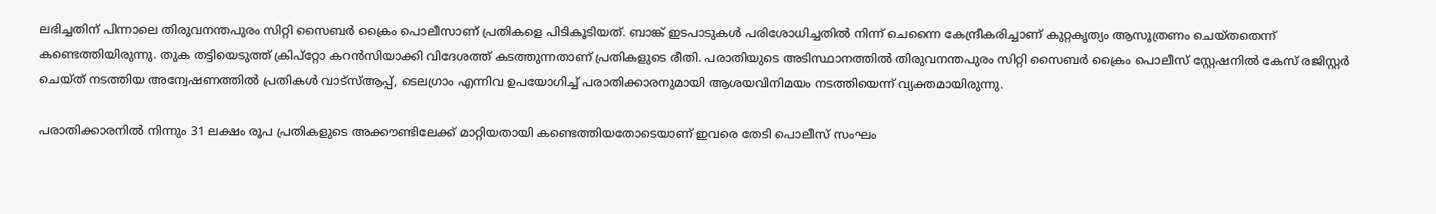ലഭിച്ചതിന് പിന്നാലെ തിരുവനന്തപുരം സിറ്റി സൈബർ ക്രൈം പൊലീസാണ് പ്രതികളെ പിടികൂടിയത്. ബാങ്ക് ഇടപാടുകൾ പരിശോധിച്ചതിൽ നിന്ന് ചെന്നൈ കേന്ദ്രീകരിച്ചാണ് കുറ്റകൃത്യം ആസൂത്രണം ചെയ്തതെന്ന് കണ്ടെത്തിയിരുന്നു. തുക തട്ടിയെടുത്ത് ക്രിപ്റ്റോ കറൻസിയാക്കി വിദേശത്ത് കടത്തുന്നതാണ് പ്രതികളുടെ രീതി. പരാതിയുടെ അടിസ്ഥാനത്തിൽ തിരുവനന്തപുരം സിറ്റി സൈബർ ക്രൈം പൊലീസ് സ്റ്റേഷനിൽ കേസ് രജിസ്റ്റർ ചെയ്ത് നടത്തിയ അന്വേഷണത്തിൽ പ്രതികൾ വാട്‌സ്ആപ്പ്, ടെലഗ്രാം എന്നിവ ഉപയോഗിച്ച് പരാതിക്കാരനുമായി ആശയവിനിമയം നടത്തിയെന്ന് വ്യക്തമായിരുന്നു.

പരാതിക്കാരനിൽ നിന്നും 31 ലക്ഷം രൂപ പ്രതികളുടെ അക്കൗണ്ടിലേക്ക് മാറ്റിയതായി കണ്ടെത്തിയതോടെയാണ് ഇവരെ തേടി പൊലീസ് സംഘം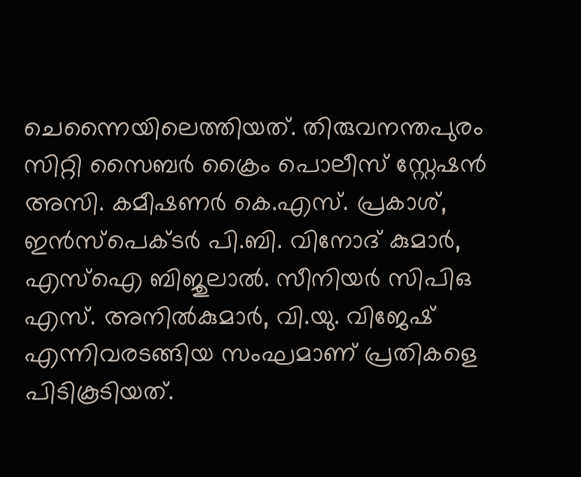ചെന്നൈയിലെത്തിയത്. തിരുവനന്തപുരം സിറ്റി സൈബർ ക്രൈം പൊലീസ് സ്റ്റേഷൻ അസി. കമീഷണർ കെ.എസ്. പ്രകാശ്, ഇൻസ്പെക്ടർ പി.ബി. വിനോദ് കുമാർ, എസ്ഐ ബിജുലാൽ. സീനിയർ സിപിഒ എസ്. അനിൽകുമാർ, വി.യു. വിജേഷ് എന്നിവരടങ്ങിയ സംഘമാണ് പ്രതികളെ പിടികൂടിയത്.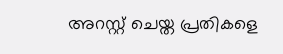അറസ്റ്റ് ചെയ്ത പ്രതികളെ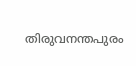തിരുവനന്തപുരം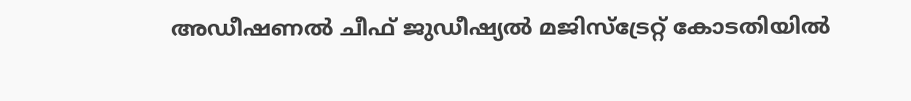അഡീഷണൽ ചീഫ് ജുഡീഷ്യൽ മജിസ്ട്രേറ്റ് കോടതിയിൽ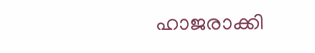ഹാജരാക്കി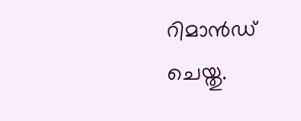റിമാൻഡ് ചെയ്തു.